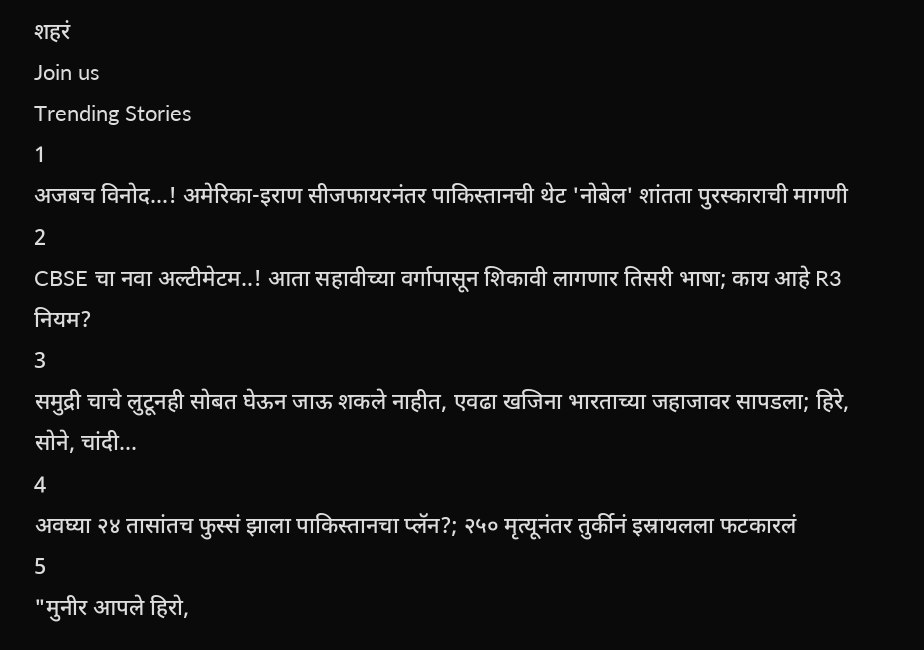शहरं
Join us
Trending Stories
1
अजबच विनोद...! अमेरिका-इराण सीजफायरनंतर पाकिस्तानची थेट 'नोबेल' शांतता पुरस्काराची मागणी
2
CBSE चा नवा अल्टीमेटम..! आता सहावीच्या वर्गापासून शिकावी लागणार तिसरी भाषा; काय आहे R3 नियम?
3
समुद्री चाचे लुटूनही सोबत घेऊन जाऊ शकले नाहीत, एवढा खजिना भारताच्या जहाजावर सापडला; हिरे, सोने, चांदी...
4
अवघ्या २४ तासांतच फुस्सं झाला पाकिस्तानचा प्लॅन?; २५० मृत्यूनंतर तुर्कीनं इस्रायलला फटकारलं
5
"मुनीर आपले हिरो,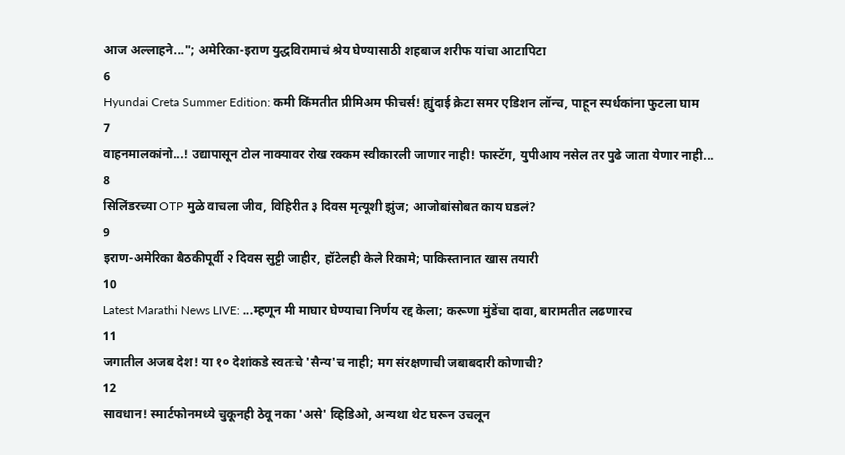आज अल्लाहने..."; अमेरिका-इराण युद्धविरामाचं श्रेय घेण्यासाठी शहबाज शरीफ यांचा आटापिटा
6
Hyundai Creta Summer Edition: कमी किंमतीत प्रीमिअम फीचर्स! ह्युंदाई क्रेटा समर एडिशन लॉन्च, पाहून स्पर्धकांना फुटला घाम
7
वाहनमालकांनो...! उद्यापासून टोल नाक्यावर रोख रक्कम स्वीकारली जाणार नाही! फास्टॅग, युपीआय नसेल तर पुढे जाता येणार नाही...
8
सिलिंडरच्या OTP मुळे वाचला जीव, विहिरीत ३ दिवस मृत्यूशी झुंज; आजोबांसोबत काय घडलं?
9
इराण-अमेरिका बैठकीपूर्वी २ दिवस सुट्टी जाहीर, हॉटेलही केले रिकामे; पाकिस्तानात खास तयारी
10
Latest Marathi News LIVE: ...म्हणून मी माघार घेण्याचा निर्णय रद्द केला; करूणा मुंडेंचा दावा, बारामतीत लढणारच
11
जगातील अजब देश! या १० देशांकडे स्वतःचे 'सैन्य'च नाही; मग संरक्षणाची जबाबदारी कोणाची?
12
सावधान! स्मार्टफोनमध्ये चुकूनही ठेवू नका 'असे' व्हिडिओ, अन्यथा थेट घरून उचलून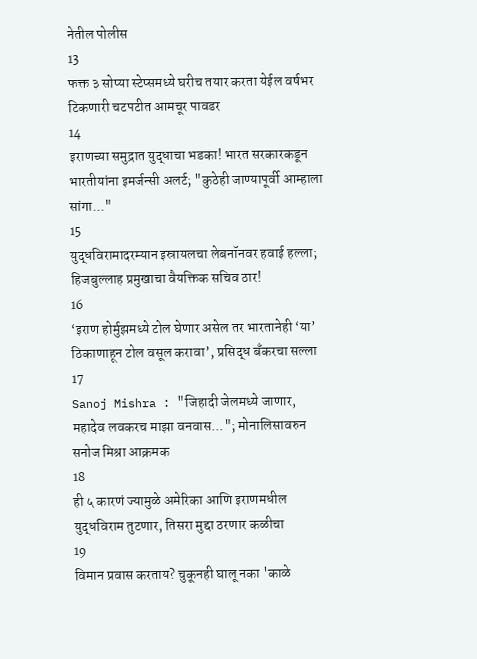नेतील पोलीस
13
फक्त ३ सोप्या स्टेप्समध्ये घरीच तयार करता येईल वर्षभर टिकणारी चटपटीत आमचूर पावडर
14
इराणच्या समुद्रात युद्धाचा भडका! भारत सरकारकडून भारतीयांना इमर्जन्सी अलर्ट; "कुठेही जाण्यापूर्वी आम्हाला सांगा..."
15
युद्धविरामादरम्यान इस्रायलचा लेबनॉनवर हवाई हल्ला; हिजबुल्लाह प्रमुखाचा वैयक्तिक सचिव ठार!
16
‘इराण होर्मुझमध्ये टोल घेणार असेल तर भारतानेही ‘या’ ठिकाणाहून टोल वसूल करावा’, प्रसिद्ध बँकरचा सल्ला
17
Sanoj Mishra : "जिहादी जेलमध्ये जाणार, महादेव लवकरच माझा वनवास..."; मोनालिसावरुन सनोज मिश्रा आक्रमक
18
ही ५ कारणं ज्यामुळे अमेरिका आणि इराणमधील युद्धविराम तुटणार, तिसरा मुद्दा ठरणार कळीचा
19
विमान प्रवास करताय? चुकूनही घालू नका 'काळे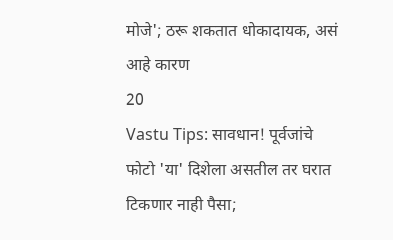मोजे'; ठरू शकतात धोकादायक, असं आहे कारण
20
Vastu Tips: सावधान! पूर्वजांचे फोटो 'या' दिशेला असतील तर घरात टिकणार नाही पैसा;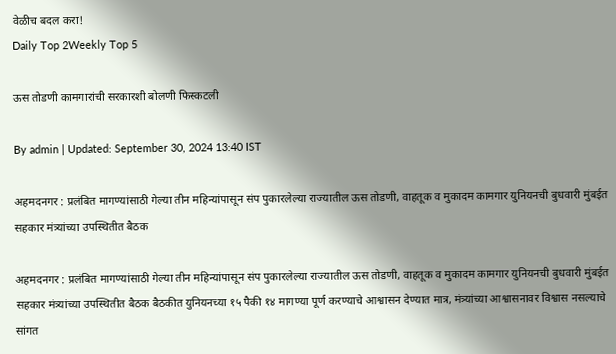वेळीच बदल करा!
Daily Top 2Weekly Top 5

ऊस तोडणी कामगारांची सरकारशी बोलणी फिस्कटली

By admin | Updated: September 30, 2024 13:40 IST

अहमदनगर : प्रलंबित मागण्यांसाठी गेल्या तीन महिन्यांपासून संप पुकारलेल्या राज्यातील ऊस तोडणी, वाहतूक व मुकादम कामगार युनियनची बुधवारी मुंबईत सहकार मंत्र्यांच्या उपस्थितीत बैठक

अहमदनगर : प्रलंबित मागण्यांसाठी गेल्या तीन महिन्यांपासून संप पुकारलेल्या राज्यातील ऊस तोडणी, वाहतूक व मुकादम कामगार युनियनची बुधवारी मुंबईत सहकार मंत्र्यांच्या उपस्थितीत बैठक बैठकीत युनियनच्या १५ पैकी १४ मागण्या पूर्ण करण्याचे आश्वासन देण्यात मात्र, मंत्र्यांच्या आश्वासनावर विश्वास नसल्याचे सांगत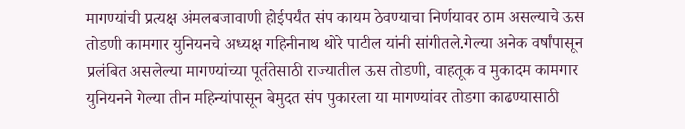मागण्यांची प्रत्यक्ष अंमलबजावाणी होईपर्यंत संप कायम ठेवण्याचा निर्णयावर ठाम असल्याचे ऊस तोडणी कामगार युनियनचे अध्यक्ष गहिनीनाथ थोरे पाटील यांनी सांगीतले.गेल्या अनेक वर्षांपासून प्रलंबित असलेल्या मागण्यांच्या पूर्ततेसाठी राज्यातील ऊस तोडणी, वाहतूक व मुकादम कामगार युनियनने गेल्या तीन महिन्यांपासून बेमुदत संप पुकारला या मागण्यांवर तोडगा काढण्यासाठी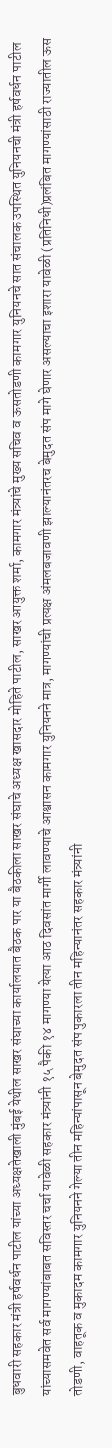बुधवारी सहकार मंत्री हर्षवर्धन पाटील यांच्या अध्यक्षतेखाली मुंबई येथील साखर संघाच्या कार्यालयात बैठक पार या बैठकीला साखर संघाचे अध्यक्ष खासदार मोहिते पाटील, साखर आयुक्त शर्मा, कामगार मंत्र्यांचे मुख्य सचिव व ऊसतोडणी कामगार युनियनचे सात संचालक उपस्थित युनियनची मंत्री हर्षवर्धन पाटील यांच्यासमवेत सर्व मागण्यांबाबत सविस्तर चर्चा यावेळी सहकार मंत्र्यांनी १५ पैकी १४ मागण्या येत्या आठ दिवसांत मार्गी लावण्याचे आश्वासन कामगार युनियनने मात्र, मागण्यांची प्रत्यक्ष अंमलबजावणी झाल्यानंतरच बेमुदत संप मागे घेणार असल्याचा इशारा यावेळी (प्रतिनिधी)प्रलंबित मागण्यांसाठी राज्यातील ऊस तोडणी, वाहतूक व मुकादम कामगार युनियनने गेल्या तीन महिन्यांपासून बेमुदत संप पुकारला तीन महिन्यानंतर सहकार मंत्र्यांनी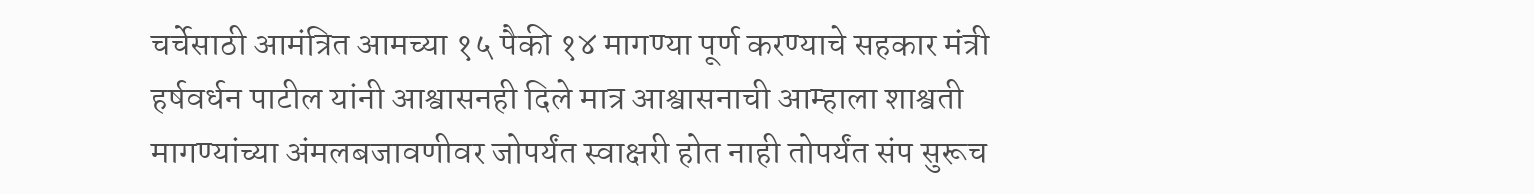चर्चेसाठी आमंत्रित आमच्या १५ पैकी १४ मागण्या पूर्ण करण्याचे सहकार मंत्री हर्षवर्धन पाटील यांनी आश्वासनही दिले मात्र आश्वासनाची आम्हाला शाश्वती मागण्यांच्या अंमलबजावणीवर जोपर्यंत स्वाक्षरी होत नाही तोपर्यंत संप सुरूच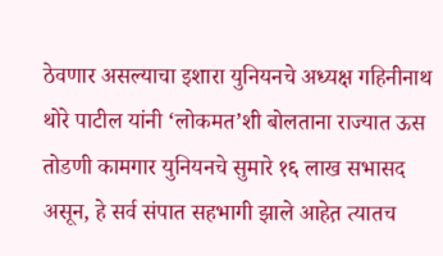ठेवणार असल्याचा इशारा युनियनचे अध्यक्ष गहिनीनाथ थोरे पाटील यांनी ‘लोकमत’शी बोलताना राज्यात ऊस तोडणी कामगार युनियनचे सुमारे १६ लाख सभासद असून, हे सर्व संपात सहभागी झाले आहेत़ त्यातच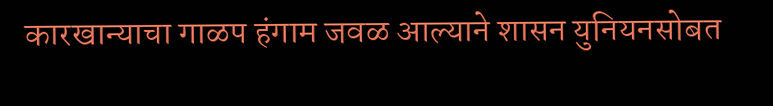कारखान्याचा गाळप हंगाम जवळ आल्याने शासन युनियनसोबत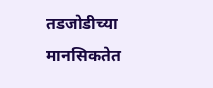तडजोडीच्या मानसिकतेत